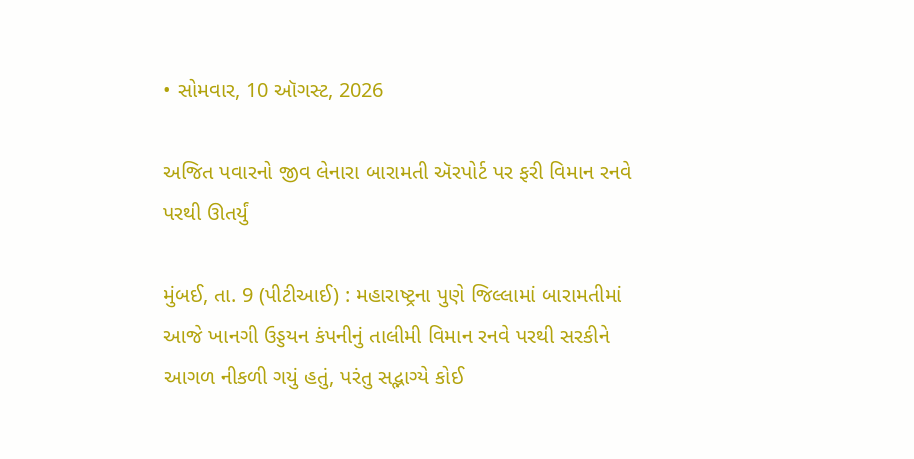• સોમવાર, 10 ઑગસ્ટ, 2026

અજિત પવારનો જીવ લેનારા બારામતી ઍરપોર્ટ પર ફરી વિમાન રનવે પરથી ઊતર્યું

મુંબઈ, તા. 9 (પીટીઆઈ) : મહારાષ્ટ્રના પુણે જિલ્લામાં બારામતીમાં આજે ખાનગી ઉડ્ડયન કંપનીનું તાલીમી વિમાન રનવે પરથી સરકીને આગળ નીકળી ગયું હતું, પરંતુ સદ્ભાગ્યે કોઈ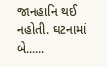જાનહાનિ થઈ નહોતી. ઘટનામાં બે......